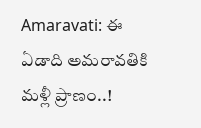Amaravati: ఈ ఏడాది అమరావతికి మళ్లీ ప్రాణం..!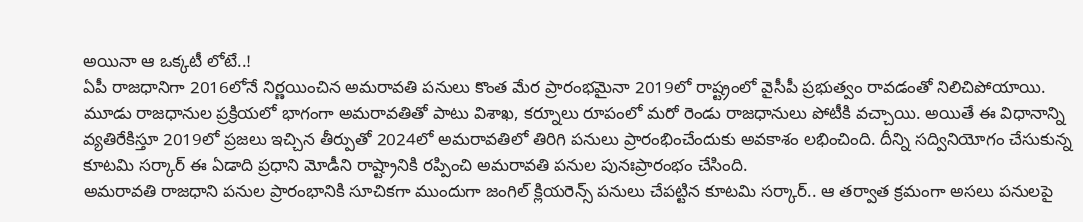అయినా ఆ ఒక్కటీ లోటే..!
ఏపీ రాజధానిగా 2016లోనే నిర్ణయించిన అమరావతి పనులు కొంత మేర ప్రారంభమైనా 2019లో రాష్ట్రంలో వైసీపీ ప్రభుత్వం రావడంతో నిలిచిపోయాయి. మూడు రాజధానుల ప్రక్రియలో భాగంగా అమరావతితో పాటు విశాఖ, కర్నూలు రూపంలో మరో రెండు రాజధానులు పోటీకి వచ్చాయి. అయితే ఈ విధానాన్ని వ్యతిరేకిస్తూ 2019లో ప్రజలు ఇచ్చిన తీర్పుతో 2024లో అమరావతిలో తిరిగి పనులు ప్రారంభించేందుకు అవకాశం లభించింది. దీన్ని సద్వినియోగం చేసుకున్న కూటమి సర్కార్ ఈ ఏడాది ప్రధాని మోడీని రాష్ట్రానికి రప్పించి అమరావతి పనుల పునఃప్రారంభం చేసింది.
అమరావతి రాజధాని పనుల ప్రారంభానికి సూచికగా ముందుగా జంగిల్ క్లియరెన్స్ పనులు చేపట్టిన కూటమి సర్కార్.. ఆ తర్వాత క్రమంగా అసలు పనులపై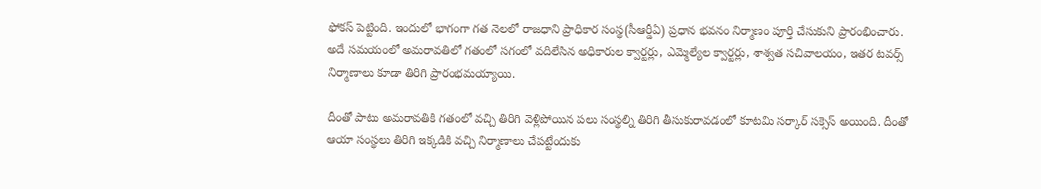ఫోకస్ పెట్టింది. ఇందులో భాగంగా గత నెలలో రాజధాని ప్రాధికార సంస్థ(సీఆర్డీఏ) ప్రధాన భవనం నిర్మాణం పూర్తి చేసుకుని ప్రారంభించారు. అదే సమయంలో అమరావతిలో గతంలో సగంలో వదిలేసిన అధికారుల క్వార్టర్లు, ఎమ్మెల్యేల క్వార్టర్లు, శాశ్వత సచివాలయం, ఇతర టవర్స్ నిర్మాణాలు కూడా తిరిగి ప్రారంభమయ్యాయి.

దీంతో పాటు అమరావతికి గతంలో వచ్చి తిరిగి వెళ్లిపోయిన పలు సంస్థల్ని తిరిగి తీసుకురావడంలో కూటమి సర్కార్ సక్సెస్ అయింది. దీంతో ఆయా సంస్థలు తిరిగి ఇక్కడికి వచ్చి నిర్మాణాలు చేపట్టేందుకు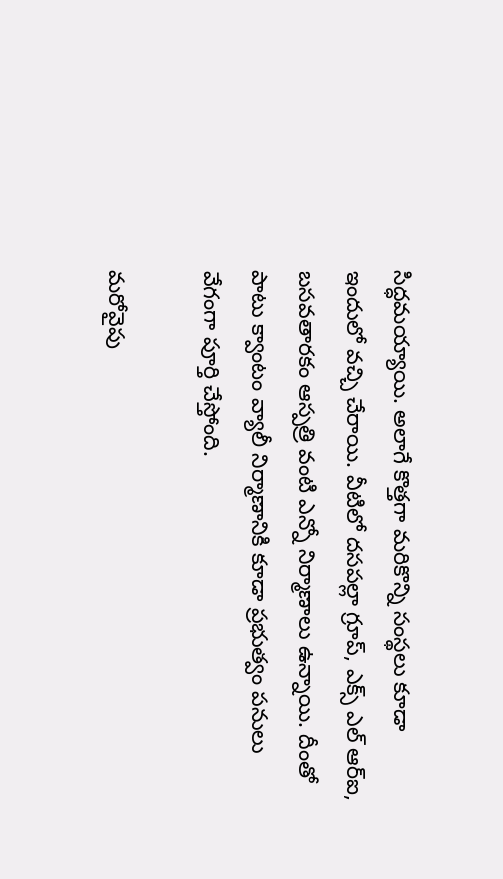సిద్ధమయ్యాయి. అలాగే కొత్తగా మరికొన్ని సంస్థలు కూడా ఇందులో వచ్చి చేరాయి. వీటిలో దసపల్లా గ్రూప్, ఎక్స్ ఎల్ ఆర్ఐ, బసవతారకం ఆస్పత్రి వంటి ఎన్నో నిర్మాణాలు ఉన్నాయి. దీంతో పాటు క్వాంటం వ్యాలీ నిర్మాణానికి కూడా ప్రభుత్వం పనులు వేగంగా పూర్తి చేస్తోంది.

మరోవైపు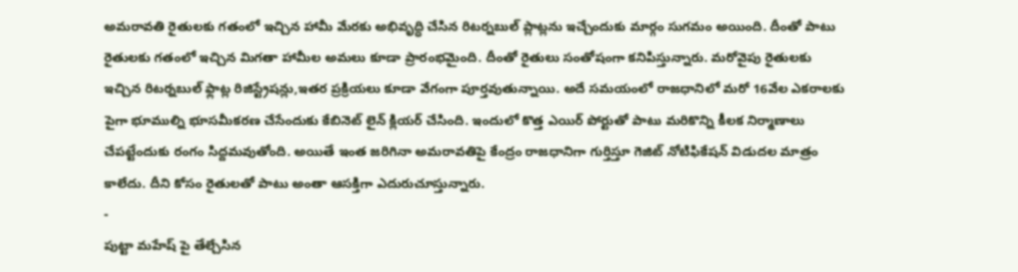అమరావతి రైతులకు గతంలో ఇచ్చిన హామీ మేరకు అభివృద్ధి చేసిన రిటర్నబుల్ ప్లాట్లను ఇచ్చేందుకు మార్గం సుగమం అయింది. దీంతో పాటు రైతులకు గతంలో ఇచ్చిన మిగతా హామీల అమలు కూడా ప్రారంభమైంది. దీంతో రైతులు సంతోషంగా కనిపిస్తున్నారు. మరోవైపు రైతులకు ఇచ్చిన రిటర్నబుల్ ఫ్లాట్ల రిజిస్ట్రేషన్లు,ఇతర ప్రక్రియలు కూడా వేగంగా పూర్తవుతున్నాయి. అదే సమయంలో రాజధానిలో మరో 16వేల ఎకరాలకు పైగా భూముల్ని భూసమీకరణ చేసేందుకు కేబినెట్ లైన్ క్లియర్ చేసింది. ఇందులో కొత్త ఎయిర్ పోర్టుతో పాటు మరికొన్ని కీలక నిర్మాణాలు చేపట్టేందుకు రంగం సిద్దమవుతోంది. అయితే ఇంత జరిగినా అమరావతిపై కేంద్రం రాజధానిగా గుర్తిస్తూ గెజిట్ నోటిఫికేషన్ విడుదల మాత్రం కాలేదు. దీని కోసం రైతులతో పాటు అంతా ఆసక్తిగా ఎదురుచూస్తున్నారు.
-
పుట్టా మహేష్ పై తేల్చేసిన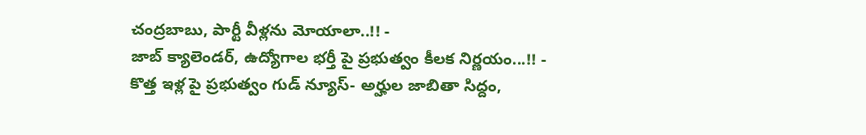చంద్రబాబు, పార్టీ వీళ్లను మోయాలా..!! -
జాబ్ క్యాలెండర్, ఉద్యోగాల భర్తీ పై ప్రభుత్వం కీలక నిర్ణయం...!! -
కొత్త ఇళ్ల పై ప్రభుత్వం గుడ్ న్యూస్- అర్హుల జాబితా సిద్దం,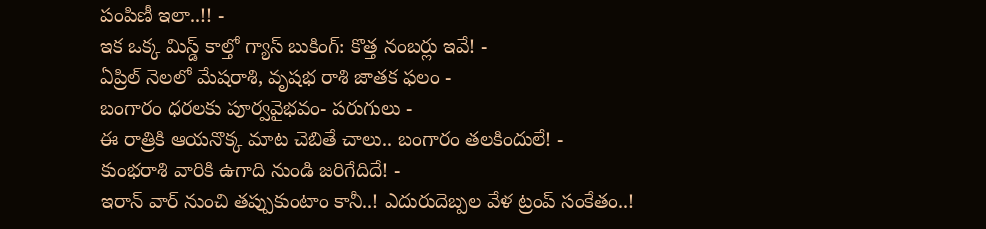పంపిణీ ఇలా..!! -
ఇక ఒక్క మిస్డ్ కాల్తో గ్యాస్ బుకింగ్: కొత్త నంబర్లు ఇవే! -
ఏప్రిల్ నెలలో మేషరాశి, వృషభ రాశి జాతక ఫలం -
బంగారం ధరలకు పూర్వవైభవం- పరుగులు -
ఈ రాత్రికి ఆయనొక్క మాట చెబితే చాలు.. బంగారం తలకిందులే! -
కుంభరాశి వారికి ఉగాది నుండి జరిగేదిదే! -
ఇరాన్ వార్ నుంచి తప్పుకుంటాం కానీ..! ఎదురుదెబ్పల వేళ ట్రంప్ సంకేతం..!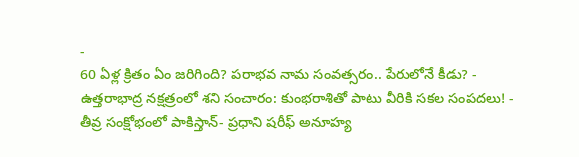-
60 ఏళ్ల క్రితం ఏం జరిగింది? పరాభవ నామ సంవత్సరం.. పేరులోనే కీడు? -
ఉత్తరాభాద్ర నక్షత్రంలో శని సంచారం: కుంభరాశితో పాటు వీరికి సకల సంపదలు! -
తీవ్ర సంక్షోభంలో పాకిస్తాన్- ప్రధాని షరీఫ్ అనూహ్య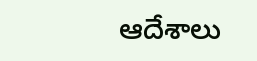ఆదేశాలు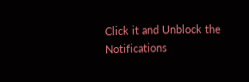Click it and Unblock the Notifications